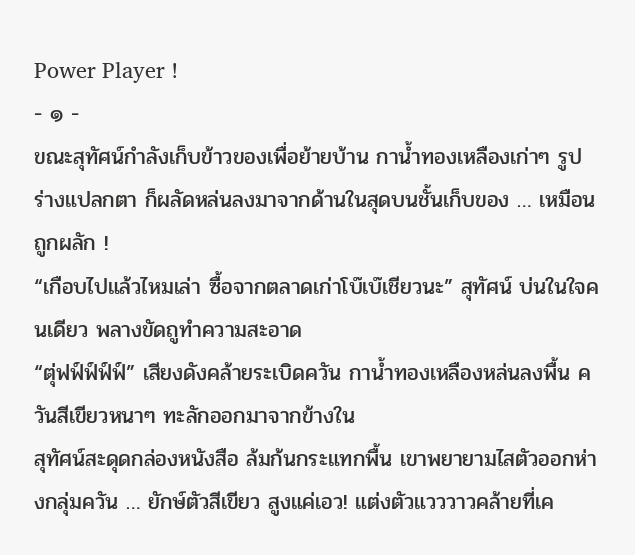Power Player !
- ๑ -
ขณะสุทัศน์กำลังเก็บข้าวของเพื่อย้ายบ้าน กาน้ำทองเหลืองเก่าๆ รูปร่างแปลกตา ก็ผลัดหล่นลงมาจากด้านในสุดบนชั้นเก็บของ … เหมือนถูกผลัก !
“เกือบไปแล้วไหมเล่า ซื้อจากตลาดเก่าโบ๊เบ๊เชียวนะ” สุทัศน์ บ่นในใจคนเดียว พลางขัดถูทำความสะอาด
“ตุ่ฟฟ์ฟ์ฟ์ฟ์” เสียงดังคล้ายระเบิดควัน กาน้ำทองเหลืองหล่นลงพื้น ควันสีเขียวหนาๆ ทะลักออกมาจากข้างใน
สุทัศน์สะดุดกล่องหนังสือ ล้มก้นกระแทกพื้น เขาพยายามไสตัวออกห่างกลุ่มควัน … ยักษ์ตัวสีเขียว สูงแค่เอว! แต่งตัวแวววาวคล้ายที่เค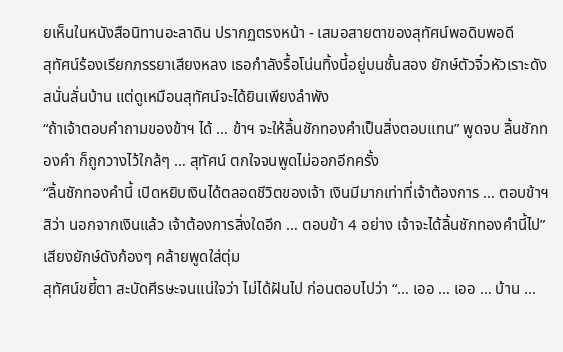ยเห็นในหนังสือนิทานอะลาดิน ปรากฏตรงหน้า - เสมอสายตาของสุทัศน์พอดิบพอดี
สุทัศน์ร้องเรียกภรรยาเสียงหลง เธอกำลังรื้อโน่นทิ้งนี้อยู่บนชั้นสอง ยักษ์ตัวจิ๋วหัวเราะดังสนั่นลั่นบ้าน แต่ดูเหมือนสุทัศน์จะได้ยินเพียงลำพัง
“ถ้าเจ้าตอบคำถามของข้าฯ ได้ … ข้าฯ จะให้ลิ้นชักทองคำเป็นสิ่งตอบแทน” พูดจบ ลิ้นชักทองคำ ก็ถูกวางไว้ใกล้ๆ … สุทัศน์ ตกใจจนพูดไม่ออกอีกครั้ง
“ลิ้นชักทองคำนี้ เปิดหยิบเงินได้ตลอดชีวิตของเจ้า เงินมีมากเท่าที่เจ้าต้องการ … ตอบข้าฯ สิว่า นอกจากเงินแล้ว เจ้าต้องการสิ่งใดอีก … ตอบข้า 4 อย่าง เจ้าจะได้ลิ้นชักทองคำนี้ไป” เสียงยักษ์ดังก้องๆ คล้ายพูดใส่ตุ่ม
สุทัศน์ขยี้ตา สะบัดศีรษะจนแน่ใจว่า ไม่ได้ฝันไป ก่อนตอบไปว่า “… เออ … เออ … บ้าน …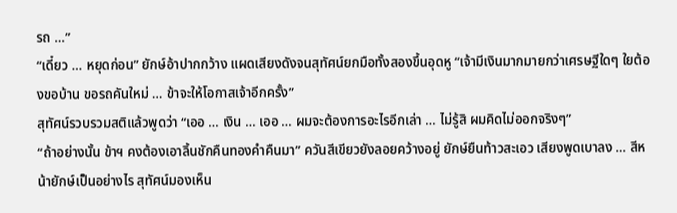รถ …”
“เดี๋ยว … หยุดก่อน” ยักษ์อ้าปากกว้าง แผดเสียงดังจนสุทัศน์ยกมือทั้งสองขึ้นอุดหู “เจ้ามีเงินมากมายกว่าเศรษฐีใดๆ ใยต้องขอบ้าน ขอรถคันใหม่ … ข้าจะให้โอกาสเจ้าอีกครั้ง”
สุทัศน์รวบรวมสติแล้วพูดว่า “เออ … เงิน … เออ … ผมจะต้องการอะไรอีกเล่า … ไม่รู้สิ ผมคิดไม่ออกจริงๆ”
“ถ้าอย่างนั้น ข้าฯ คงต้องเอาลิ้นชักคืนทองคำคืนมา” ควันสีเขียวยังลอยคว้างอยู่ ยักษ์ยืนท้าวสะเอว เสียงพูดเบาลง … สีหน้ายักษ์เป็นอย่างไร สุทัศน์มองเห็น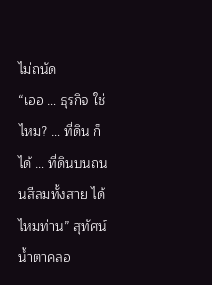ไม่ถนัด
“เออ … ธุรกิจ ใช่ไหม? … ที่ดิน ก็ได้ … ที่ดินบนถนนสีลมทั้งสาย ได้ไหมท่าน” สุทัศน์น้ำตาคลอ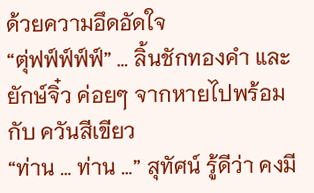ด้วยความอึดอัดใจ
“ตุ่ฟฟ์ฟ์ฟ์ฟ์” … ลิ้นชักทองคำ และ ยักษ์จิ๋ว ค่อยๆ จากหายไปพร้อมกับ ควันสีเขียว
“ท่าน … ท่าน …” สุทัศน์ รู้ดีว่า คงมี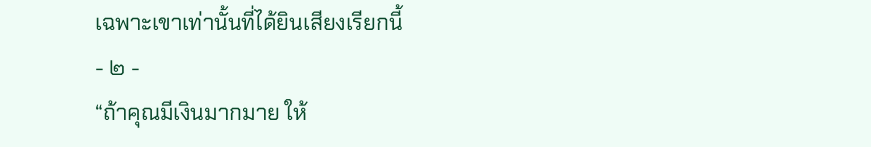เฉพาะเขาเท่านั้นที่ได้ยินเสียงเรียกนี้
- ๒ -
“ถ้าคุณมีเงินมากมาย ให้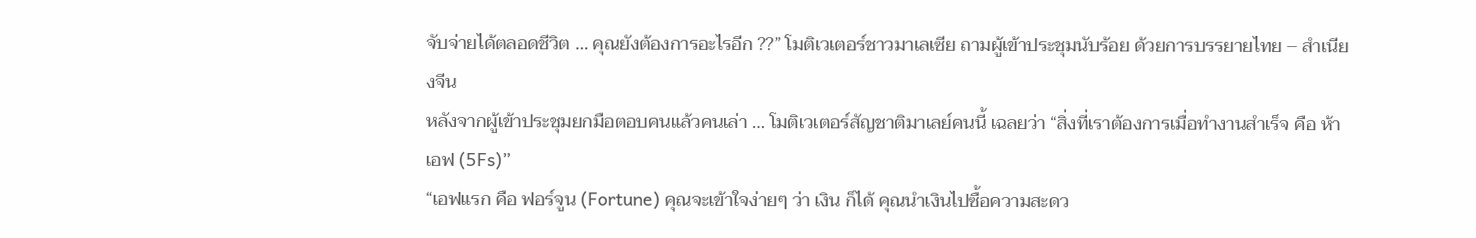จับจ่ายได้ตลอดชีวิต … คุณยังต้องการอะไรอีก ??” โมติเวเตอร์ชาวมาเลเซีย ถามผู้เข้าประชุมนับร้อย ด้วยการบรรยายไทย – สำเนียงจีน
หลังจากผู้เข้าประชุมยกมือตอบคนแล้วคนเล่า … โมติเวเตอร์สัญชาติมาเลย์คนนี้ เฉลยว่า “สิ่งที่เราต้องการเมื่อทำงานสำเร็จ คือ ห้าเอฟ (5Fs)”
“เอฟแรก คือ ฟอร์จูน (Fortune) คุณจะเข้าใจง่ายๆ ว่า เงิน ก็ได้ คุณนำเงินไปซื้อความสะดว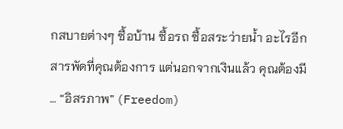กสบายต่างๆ ซื้อบ้าน ซื้อรถ ซื้อสระว่ายน้ำ อะไรอีกสารพัดที่คุณต้องการ แต่นอกจากเงินแล้ว คุณต้องมี … “อิสรภาพ” (Freedom)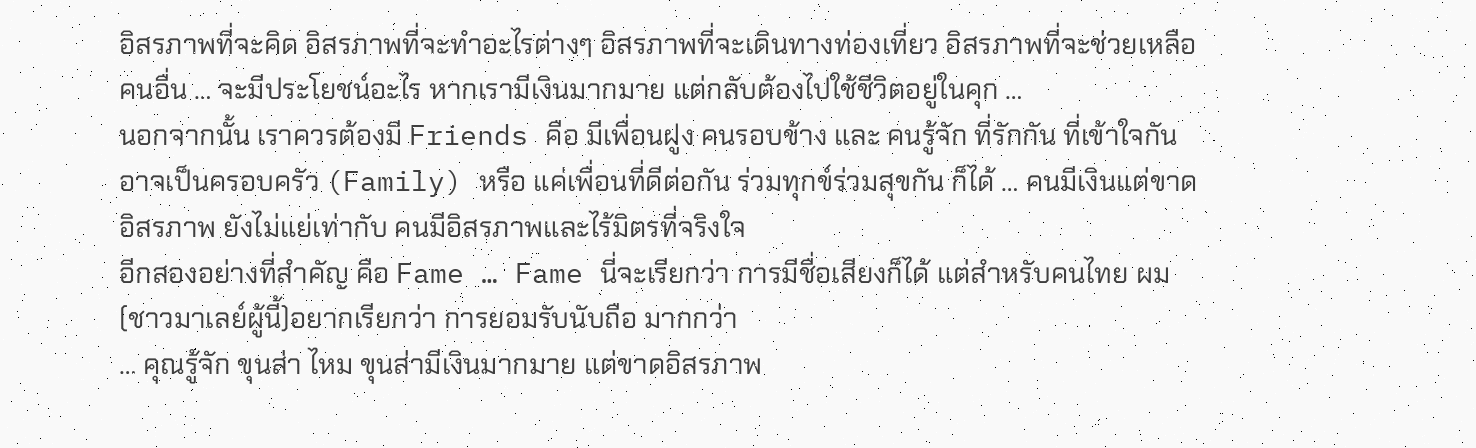อิสรภาพที่จะคิด อิสรภาพที่จะทำอะไรต่างๆ อิสรภาพที่จะเดินทางท่องเที่ยว อิสรภาพที่จะช่วยเหลือคนอื่น … จะมีประโยชน์อะไร หากเรามีเงินมากมาย แต่กลับต้องไปใช้ชีวิตอยู่ในคุก …
นอกจากนั้น เราควรต้องมี Friends คือ มีเพื่อนฝูง คนรอบข้าง และ คนรู้จัก ที่รักกัน ที่เข้าใจกัน อาจเป็นครอบครัว (Family) หรือ แค่เพื่อนที่ดีต่อกัน ร่วมทุกข์ร่วมสุขกัน ก็ได้ … คนมีเงินแต่ขาดอิสรภาพ ยังไม่แย่เท่ากับ คนมีอิสรภาพและไร้มิตรที่จริงใจ
อีกสองอย่างที่สำคัญ คือ Fame … Fame นี่จะเรียกว่า การมีชื่อเสียงก็ได้ แต่สำหรับคนไทย ผม(ชาวมาเลย์ผู้นี้)อยากเรียกว่า การยอมรับนับถือ มากกว่า
… คุณรู้จัก ขุนส่า ไหม ขุนส่ามีเงินมากมาย แต่ขาดอิสรภาพ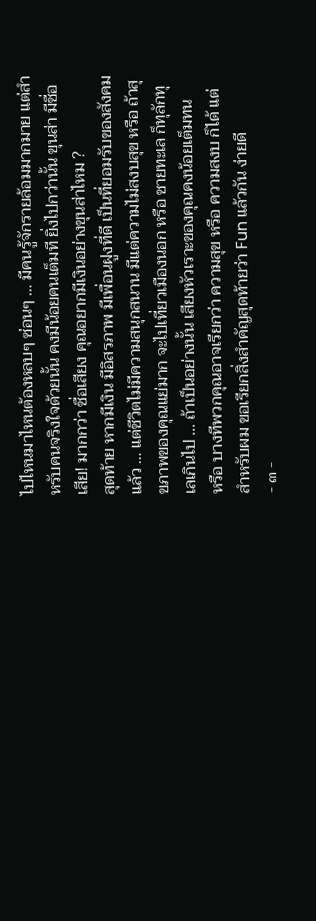ไปไหนมาไหนต้องหลบๆ ซ่อนๆ … มีคนรู้จักรายล้อมมากมาย แต่สำหรับคนจริงใจด้วยนั้น คงมีน้อยคนเต็มที ยิ่งไปกว่านั้น ขุนส่า มีชื่อเสีย! มากกว่า ชื่อเสียง คุณอยากมีเงินอย่างขุนส่าไหม ?
สุดท้าย หากมีเงิน มีอิสรภาพ มีเพื่อนฝูงที่ดี เป็นที่ยอมรับของสังคม แล้ว … แต่ชีวิตไม่มีความสนุกสนาน มีแต่ความไม่สงบสุข หรือ ถ้าสุขภาพของคุณแย่มาก จะไปเที่ยวเมืองนอก หรือ ชายทะเล ก็ทุลักทุเลเกินไป … ถ้าเป็นอย่างนั้น เสียงหัวเราะของคุณคงน้อยเต็มทน
หรือ บางทีพวกคุณอาจเรียกว่า ความสุข หรือ ความสงบ ก็ได้ แต่สำหรับผม ขอเรียกสิ่งสำคัญสุดท้ายว่า Fun แล้วกัน ง่ายดี
- ๓ -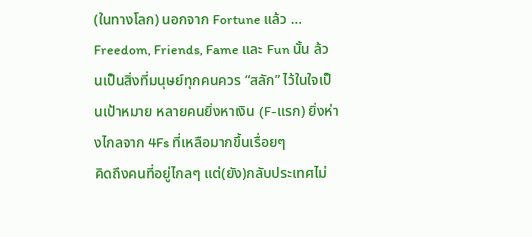(ในทางโลก) นอกจาก Fortune แล้ว … Freedom, Friends, Fame และ Fun นั้น ล้วนเป็นสิ่งที่มนุษย์ทุกคนควร “สลัก” ไว้ในใจเป็นเป้าหมาย หลายคนยิ่งหาเงิน (F-แรก) ยิ่งห่างไกลจาก 4Fs ที่เหลือมากขึ้นเรื่อยๆ
คิดถึงคนที่อยู่ไกลๆ แต่(ยัง)กลับประเทศไม่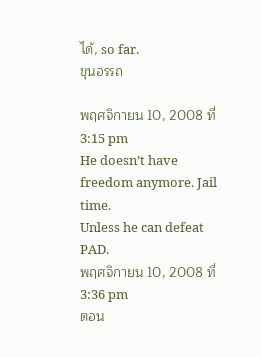ได้, so far.
ขุนอรรถ

พฤศจิกายน 10, 2008 ที่ 3:15 pm
He doesn’t have freedom anymore. Jail time.
Unless he can defeat PAD.
พฤศจิกายน 10, 2008 ที่ 3:36 pm
ตอน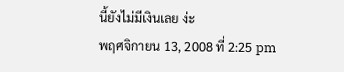นี้ยังไม่มีเงินเลย ง่ะ
พฤศจิกายน 13, 2008 ที่ 2:25 pm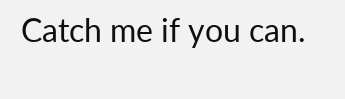Catch me if you can.